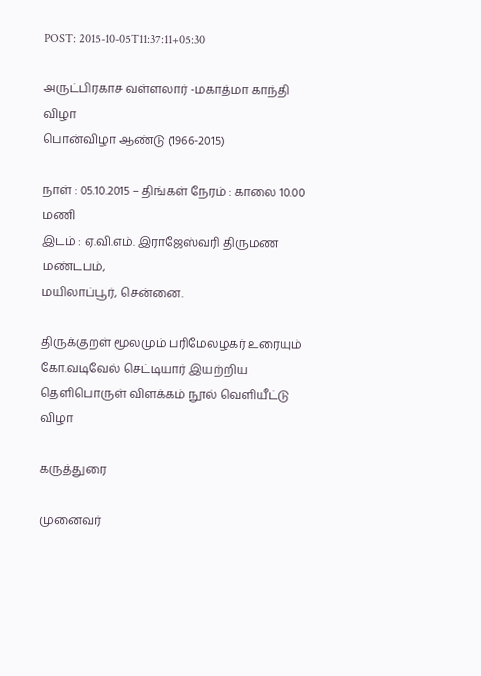POST: 2015-10-05T11:37:11+05:30

அருட்பிரகாச வள்ளலார் -மகாத்மா காந்தி விழா
பொன்விழா ஆண்டு (1966-2015)

நாள் : 05.10.2015 – திங்கள் நேரம் : காலை 10.00 மணி
இடம் : ஏ.வி.எம். இராஜேஸ்வரி திருமண மண்டபம்,
மயிலாப்பூர், சென்னை.

திருக்குறள் மூலமும் பரிமேலழகர் உரையும்
கோ.வடிவேல் செட்டியார் இயற்றிய தெளிபொருள் விளக்கம் நூல் வெளியீட்டு விழா

கருத்துரை

முனைவர்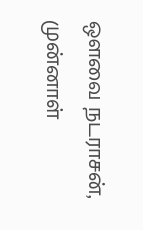ஔவை நடராசன்,
முன்னாள்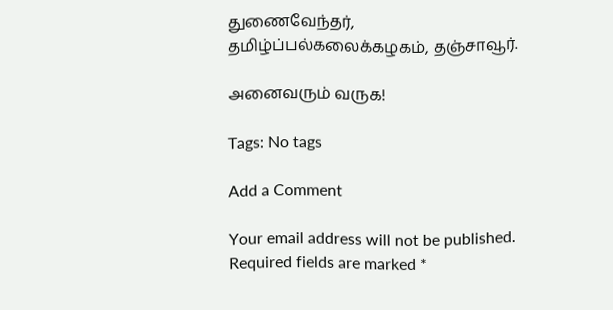துணைவேந்தர்,
தமிழ்ப்பல்கலைக்கழகம், தஞ்சாவூர்.

அனைவரும் வருக!

Tags: No tags

Add a Comment

Your email address will not be published. Required fields are marked *